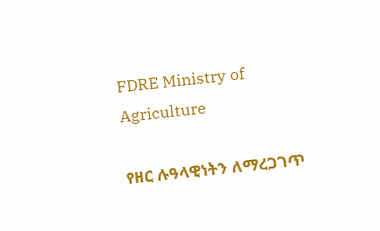FDRE Ministry of Agriculture

የዘር ሉዓላዊነትን ለማረጋገጥ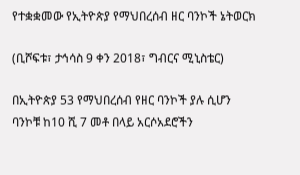የተቋቋመው የኢትዮጵያ የማህበረሰብ ዘር ባንኮች ኔትወርክ

(ቢሾፍቱ፣ ታኅሳስ 9 ቀን 2018፣ ግብርና ሚኒስቴር)

በኢትዮጵያ 53 የማህበረሰብ የዘር ባንኮች ያሉ ሲሆን ባንኮቹ ከ10 ሺ 7 መቶ በላይ አርሶአደሮችን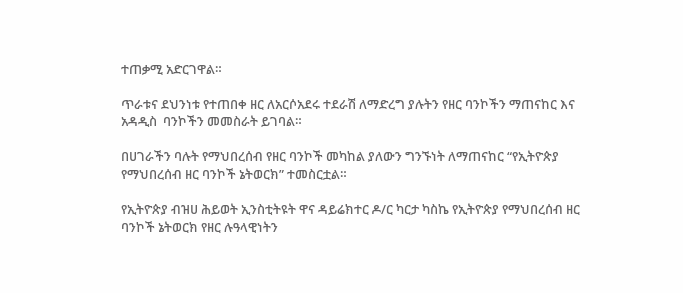ተጠቃሚ አድርገዋል።

ጥራቱና ደህንነቱ የተጠበቀ ዘር ለአርሶአደሩ ተደራሽ ለማድረግ ያሉትን የዘር ባንኮችን ማጠናከር እና አዳዲስ  ባንኮችን መመስራት ይገባል።

በሀገራችን ባሉት የማህበረሰብ የዘር ባንኮች መካከል ያለውን ግንኙነት ለማጠናከር “የኢትዮጵያ የማህበረሰብ ዘር ባንኮች ኔትወርክ” ተመስርቷል።

የኢትዮጵያ ብዝሀ ሕይወት ኢንስቲትዩት ዋና ዳይሬክተር ዶ/ር ካርታ ካስኬ የኢትዮጵያ የማህበረሰብ ዘር ባንኮች ኔትወርክ የዘር ሉዓላዊነትን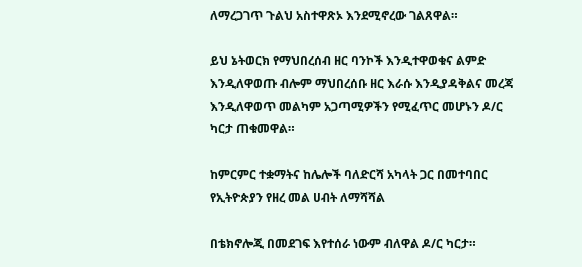ለማረጋገጥ ጉልህ አስተዋጽኦ እንደሚኖረው ገልጸዋል።

ይህ ኔትወርክ የማህበረሰብ ዘር ባንኮች እንዲተዋወቁና ልምድ እንዲለዋወጡ ብሎም ማህበረሰቡ ዘር እራሱ እንዲያዳቅልና መረጃ እንዲለዋወጥ መልካም አጋጣሚዎችን የሚፈጥር መሆኑን ዶ/ር ካርታ ጠቁመዋል።

ከምርምር ተቋማትና ከሌሎች ባለድርሻ አካላት ጋር በመተባበር የኢትዮጵያን የዘረ መል ሀብት ለማሻሻል

በቴክኖሎጂ በመደገፍ እየተሰራ ነውም ብለዋል ዶ/ር ካርታ።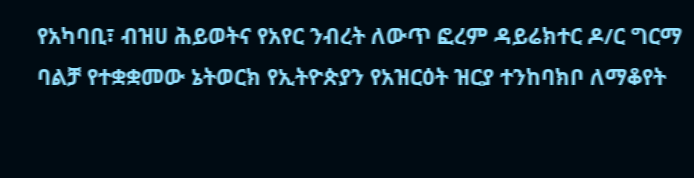የአካባቢ፣ ብዝሀ ሕይወትና የአየር ንብረት ለውጥ ፎረም ዳይሬክተር ዶ/ር ግርማ ባልቻ የተቋቋመው ኔትወርክ የኢትዮጵያን የአዝርዕት ዝርያ ተንከባክቦ ለማቆየት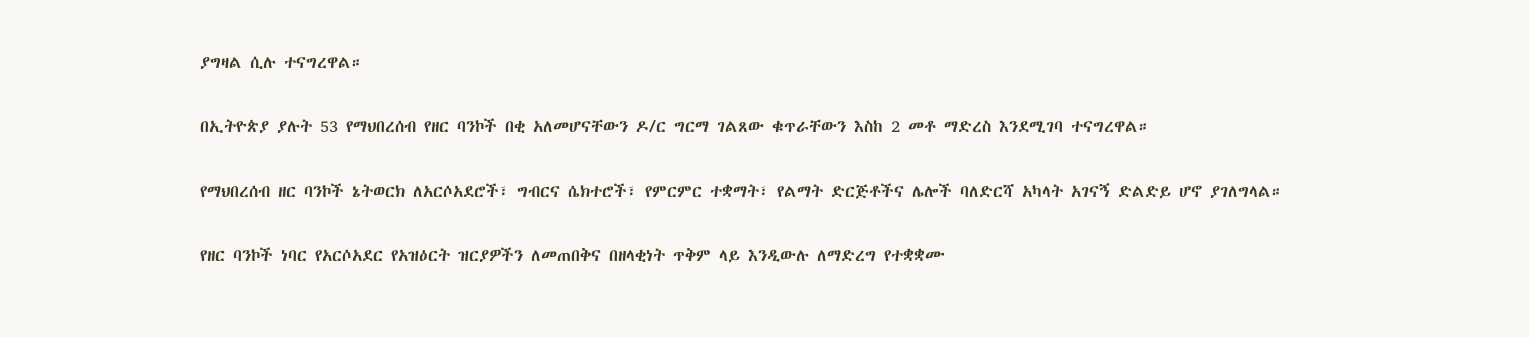ያግዛል ሲሉ ተናግረዋል።

በኢትዮጵያ ያሉት 53 የማህበረሰብ የዘር ባንኮች በቂ አለመሆናቸውን ዶ/ር ግርማ ገልጸው ቁጥራቸውን እስከ 2 መቶ ማድረስ እንደሚገባ ተናግረዋል።

የማህበረሰብ ዘር ባንኮች ኔትወርክ ለአርሶአደሮች፣ ግብርና ሴክተሮች፣ የምርምር ተቋማት፣ የልማት ድርጅቶችና ሌሎች ባለድርሻ አካላት አገናኝ ድልድይ ሆኖ ያገለግላል።

የዘር ባንኮች ነባር የአርሶአደር የአዝዕርት ዝርያዎችን ለመጠበቅና በዘላቂነት ጥቅም ላይ እንዲውሉ ለማድረግ የተቋቋሙ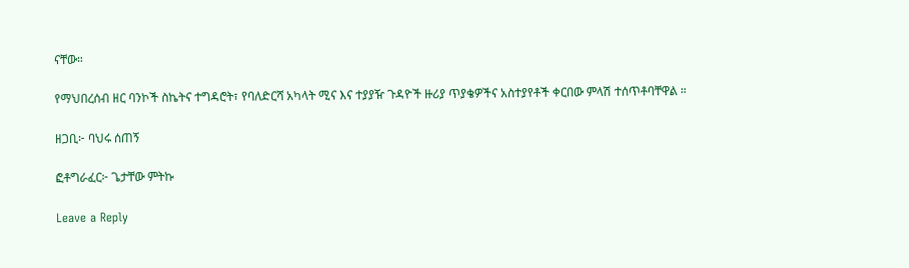ናቸው።

የማህበረሰብ ዘር ባንኮች ስኬትና ተግዳሮት፣ የባለድርሻ አካላት ሚና እና ተያያዥ ጉዳዮች ዙሪያ ጥያቄዎችና አስተያየቶች ቀርበው ምላሽ ተሰጥቶባቸዋል ።

ዘጋቢ፦ ባህሩ ሰጠኝ

ፎቶግራፈር፦ ጌታቸው ምትኩ

Leave a Reply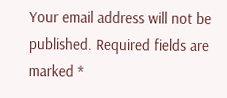Your email address will not be published. Required fields are marked *